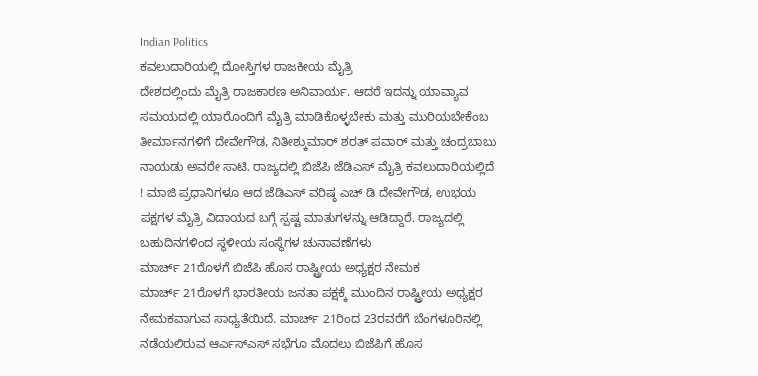Indian Politics
ಕವಲುದಾರಿಯಲ್ಲಿ ದೋಸ್ತಿಗಳ ರಾಜಕೀಯ ಮೈತ್ರಿ
ದೇಶದಲ್ಲಿಂದು ಮೈತ್ರಿ ರಾಜಕಾರಣ ಅನಿವಾರ್ಯ. ಆದರೆ ಇದನ್ನು ಯಾವ್ಯಾವ ಸಮಯದಲ್ಲಿ ಯಾರೊಂದಿಗೆ ಮೈತ್ರಿ ಮಾಡಿಕೊಳ್ಳಬೇಕು ಮತ್ತು ಮುರಿಯಬೇಕೆಂಬ ತೀರ್ಮಾನಗಳಿಗೆ ದೇವೇಗೌಡ, ನಿತೀಶ್ಕುಮಾರ್ ಶರತ್ ಪವಾರ್ ಮತ್ತು ಚಂದ್ರಬಾಬು ನಾಯಡು ಅವರೇ ಸಾಟಿ. ರಾಜ್ಯದಲ್ಲಿ ಬಿಜೆಪಿ ಜೆಡಿಎಸ್ ಮೈತ್ರಿ ಕವಲುದಾರಿಯಲ್ಲಿದೆ ! ಮಾಜಿ ಪ್ರಧಾನಿಗಳೂ ಆದ ಜೆಡಿಎಸ್ ವರಿಷ್ಠ ಎಚ್ ಡಿ ದೇವೇಗೌಡ, ಉಭಯ ಪಕ್ಷಗಳ ಮೈತ್ರಿ ವಿದಾಯದ ಬಗ್ಗೆ ಸ್ಪಷ್ಟ ಮಾತುಗಳನ್ನು ಆಡಿದ್ದಾರೆ. ರಾಜ್ಯದಲ್ಲಿ ಬಹುದಿನಗಳಿಂದ ಸ್ಥಳೀಯ ಸಂಸ್ಥೆಗಳ ಚುನಾವಣೆಗಳು
ಮಾರ್ಚ್ 21ರೊಳಗೆ ಬಿಜೆಪಿ ಹೊಸ ರಾಷ್ಟ್ರೀಯ ಅಧ್ಯಕ್ಷರ ನೇಮಕ
ಮಾರ್ಚ್ 21ರೊಳಗೆ ಭಾರತೀಯ ಜನತಾ ಪಕ್ಷಕ್ಕೆ ಮುಂದಿನ ರಾಷ್ಟ್ರೀಯ ಅಧ್ಯಕ್ಷರ ನೇಮಕವಾಗುವ ಸಾಧ್ಯತೆಯಿದೆ. ಮಾರ್ಚ್ 21ರಿಂದ 23ರವರೆಗೆ ಬೆಂಗಳೂರಿನಲ್ಲಿ ನಡೆಯಲಿರುವ ಆರ್ಎಸ್ಎಸ್ ಸಭೆಗೂ ಮೊದಲು ಬಿಜೆಪಿಗೆ ಹೊಸ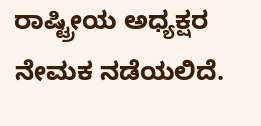ರಾಷ್ಟ್ರೀಯ ಅಧ್ಯಕ್ಷರ ನೇಮಕ ನಡೆಯಲಿದೆ.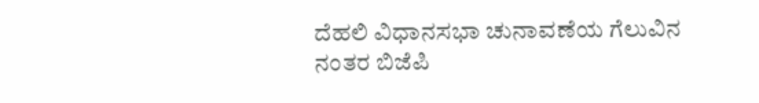ದೆಹಲಿ ವಿಧಾನಸಭಾ ಚುನಾವಣೆಯ ಗೆಲುವಿನ ನಂತರ ಬಿಜೆಪಿ